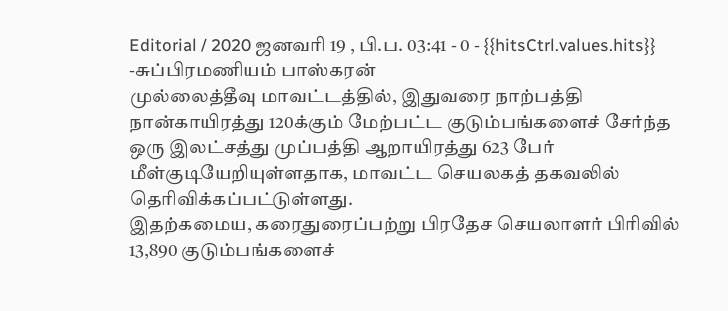Editorial / 2020 ஜனவரி 19 , பி.ப. 03:41 - 0 - {{hitsCtrl.values.hits}}
-சுப்பிரமணியம் பாஸ்கரன்
முல்லைத்தீவு மாவட்டத்தில், இதுவரை நாற்பத்தி நான்காயிரத்து 120க்கும் மேற்பட்ட குடும்பங்களைச் சேர்ந்த ஒரு இலட்சத்து முப்பத்தி ஆறாயிரத்து 623 பேர் மீள்குடியேறியுள்ளதாக, மாவட்ட செயலகத் தகவலில் தெரிவிக்கப்பட்டுள்ளது.
இதற்கமைய, கரைதுரைப்பற்று பிரதேச செயலாளர் பிரிவில் 13,890 குடும்பங்களைச்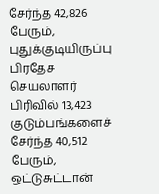சேர்ந்த 42,826 பேரும், புதுக்குடியிருப்பு பிரதேச செயலாளர் பிரிவில் 13,423 குடும்பங்களைச் சேர்ந்த 40,512 பேரும், ஒட்டுசுட்டான்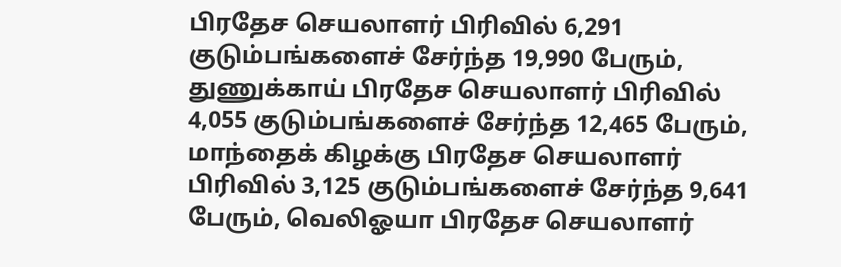பிரதேச செயலாளர் பிரிவில் 6,291 குடும்பங்களைச் சேர்ந்த 19,990 பேரும், துணுக்காய் பிரதேச செயலாளர் பிரிவில் 4,055 குடும்பங்களைச் சேர்ந்த 12,465 பேரும், மாந்தைக் கிழக்கு பிரதேச செயலாளர் பிரிவில் 3,125 குடும்பங்களைச் சேர்ந்த 9,641 பேரும், வெலிஓயா பிரதேச செயலாளர்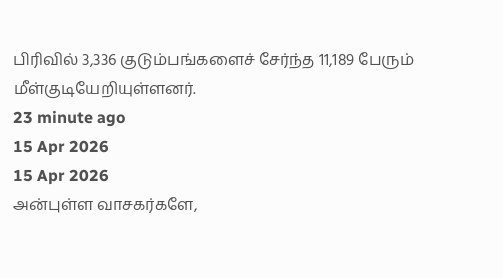பிரிவில் 3,336 குடும்பங்களைச் சேர்ந்த 11,189 பேரும் மீள்குடியேறியுள்ளனர்.
23 minute ago
15 Apr 2026
15 Apr 2026
அன்புள்ள வாசகர்களே,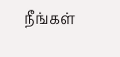நீங்கள்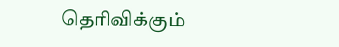தெரிவிக்கும்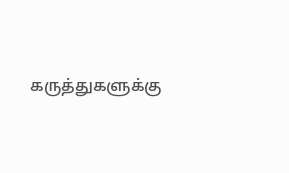கருத்துகளுக்கு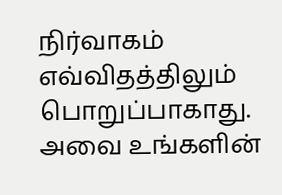நிர்வாகம் எவ்விதத்திலும் பொறுப்பாகாது. அவை உங்களின்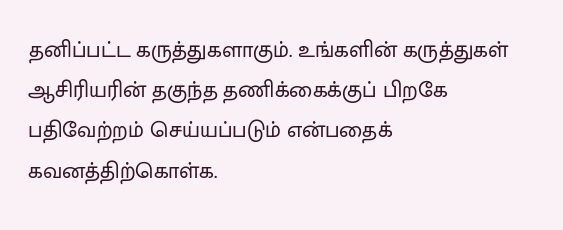தனிப்பட்ட கருத்துகளாகும். உங்களின் கருத்துகள் ஆசிரியரின் தகுந்த தணிக்கைக்குப் பிறகே பதிவேற்றம் செய்யப்படும் என்பதைக் கவனத்திற்கொள்க.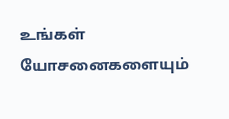உங்கள் யோசனைகளையும்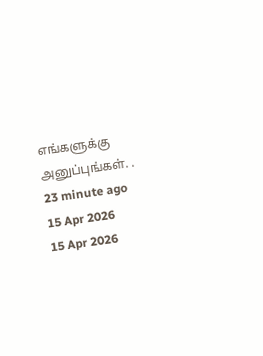எங்களுக்கு அனுப்புங்கள். .
23 minute ago
15 Apr 2026
15 Apr 2026